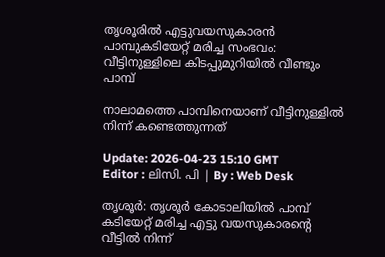തൃശൂരിൽ എട്ടുവയസുകാരൻ പാമ്പുകടിയേറ്റ് മരിച്ച സംഭവം: വീട്ടിനുള്ളിലെ കിടപ്പുമുറിയിൽ വീണ്ടും പാമ്പ്

നാലാമത്തെ പാമ്പിനെയാണ് വീട്ടിനുള്ളില്‍ നിന്ന് കണ്ടെത്തുന്നത്

Update: 2026-04-23 15:10 GMT
Editor : ലിസി. പി | By : Web Desk

തൃശൂർ: തൃശൂർ കോടാലിയിൽ പാമ്പ് കടിയേറ്റ് മരിച്ച എട്ടു വയസുകാരന്‍റെ വീട്ടിൽ നിന്ന്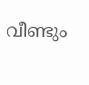വീണ്ടും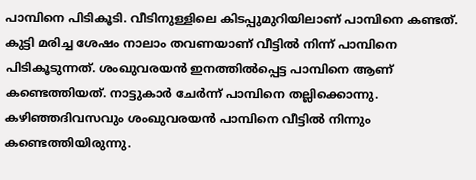പാമ്പിനെ പിടികൂടി. വീടിനുള്ളിലെ കിടപ്പുമുറിയിലാണ് പാമ്പിനെ കണ്ടത്. കുട്ടി മരിച്ച ശേഷം നാലാം തവണയാണ് വീട്ടിൽ നിന്ന് പാമ്പിനെ പിടികൂടുന്നത്. ശംഖുവരയൻ ഇനത്തിൽപ്പെട്ട പാമ്പിനെ ആണ് കണ്ടെത്തിയത്. നാട്ടുകാർ ചേർന്ന് പാമ്പിനെ തല്ലിക്കൊന്നു. കഴിഞ്ഞദിവസവും ശംഖുവരയൻ പാമ്പിനെ വീട്ടിൽ നിന്നും കണ്ടെത്തിയിരുന്നു.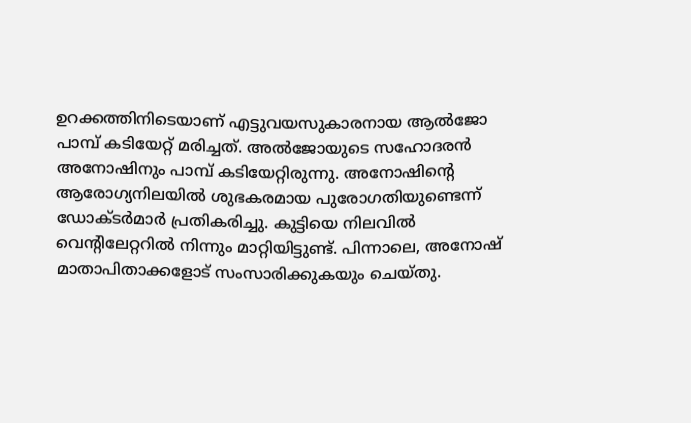ഉറക്കത്തിനിടെയാണ് എട്ടുവയസുകാരനായ ആൽജോ പാമ്പ് കടിയേറ്റ് മരിച്ചത്. അല്‍ജോയുടെ സഹോദരന്‍ അനോഷിനും പാമ്പ് കടിയേറ്റിരുന്നു. അനോഷിന്‍റെ ആരോഗ്യനിലയിൽ ശുഭകരമായ പുരോഗതിയുണ്ടെന്ന് ഡോക്ടർമാർ പ്രതികരിച്ചു. കുട്ടിയെ നിലവിൽ വെന്‍റിലേറ്ററിൽ നിന്നും മാറ്റിയിട്ടുണ്ട്. പിന്നാലെ, അനോഷ് മാതാപിതാക്കളോട് സംസാരിക്കുകയും ചെയ്തു.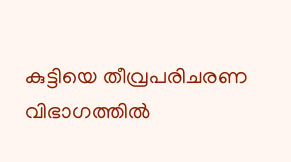കുട്ടിയെ തീവ്രപരിചരണ വിഭാഗത്തിൽ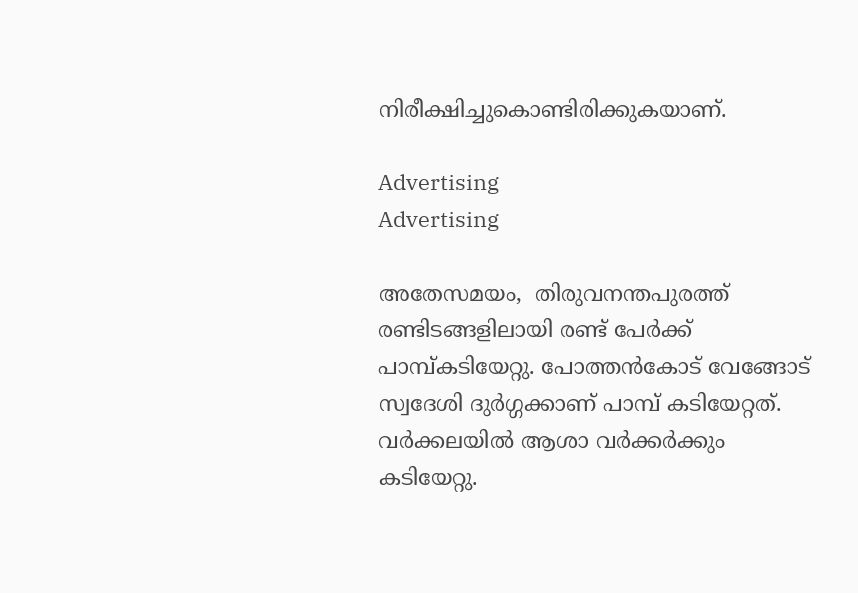നിരീക്ഷിച്ചുകൊണ്ടിരിക്കുകയാണ്.

Advertising
Advertising

അതേസമയം,  തിരുവനന്തപുരത്ത് രണ്ടിടങ്ങളിലായി രണ്ട് പേർക്ക് പാമ്പ്കടിയേറ്റു. പോത്തൻകോട് വേങ്ങോട് സ്വദേശി ദുർഗ്ഗക്കാണ് പാമ്പ് കടിയേറ്റത്.  വർക്കലയിൽ ആശാ വർക്കർക്കും കടിയേറ്റു.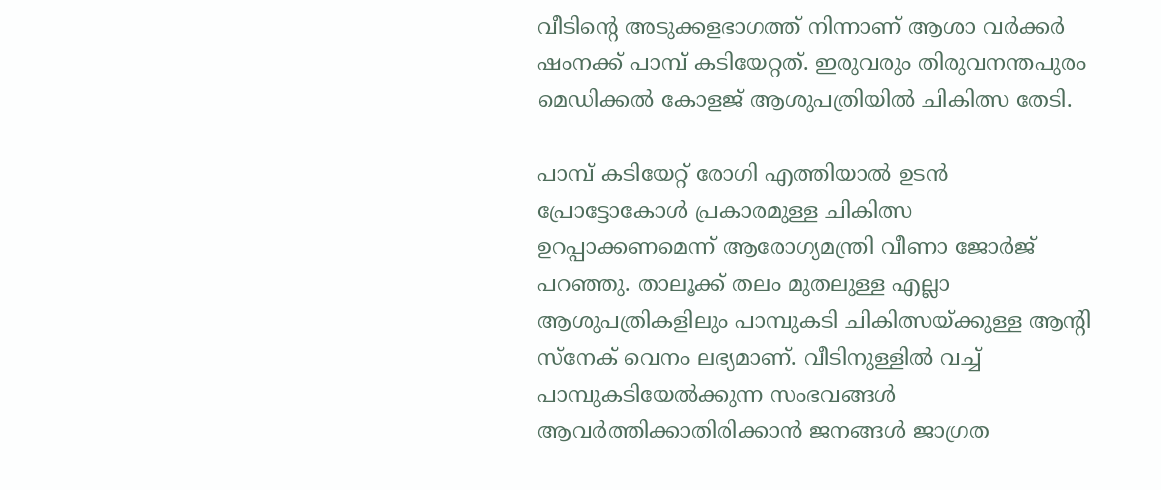വീടിന്റെ അടുക്കളഭാഗത്ത് നിന്നാണ് ആശാ വർക്കർ ഷംനക്ക് പാമ്പ് കടിയേറ്റത്. ഇരുവരും തിരുവനന്തപുരം മെഡിക്കൽ കോളജ് ആശുപത്രിയിൽ ചികിത്സ തേടി.

പാമ്പ് കടിയേറ്റ് രോഗി എത്തിയാൽ ഉടൻ പ്രോട്ടോകോൾ പ്രകാരമുള്ള ചികിത്സ ഉറപ്പാക്കണമെന്ന് ആരോഗ്യമന്ത്രി വീണാ ജോർജ് പറഞ്ഞു. താലൂക്ക് തലം മുതലുള്ള എല്ലാ ആശുപത്രികളിലും പാമ്പുകടി ചികിത്സയ്ക്കുള്ള ആന്റി സ്നേക് വെനം ലഭ്യമാണ്. വീടിനുള്ളിൽ വച്ച് പാമ്പുകടിയേൽക്കുന്ന സംഭവങ്ങൾ ആവർത്തിക്കാതിരിക്കാൻ ജനങ്ങൾ ജാഗ്രത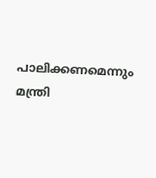പാലിക്കണമെന്നും മന്ത്രി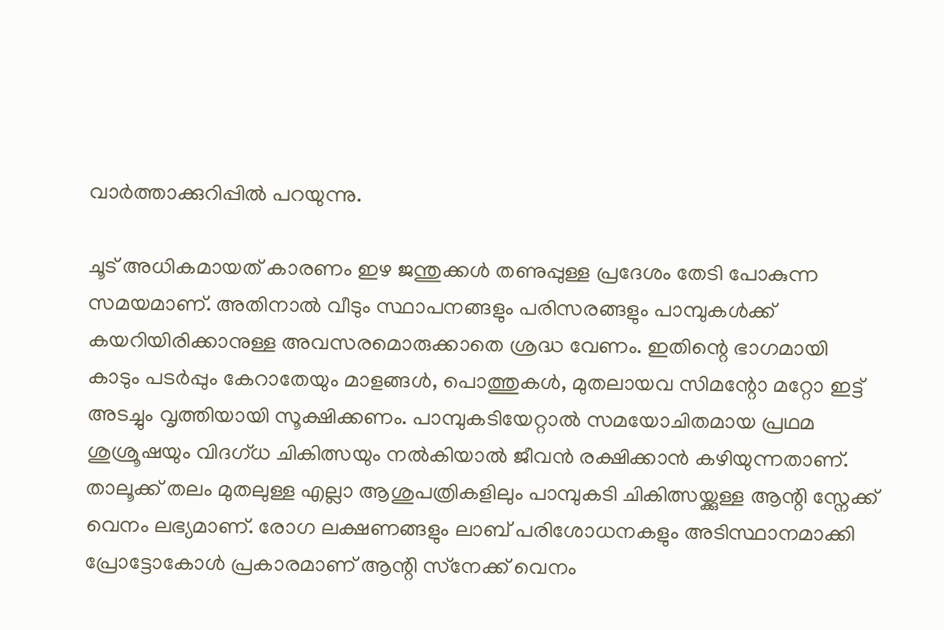വാർത്താക്കുറിപ്പിൽ പറയുന്നു.

ചൂട് അധികമായത് കാരണം ഇഴ ജന്തുക്കള്‍ തണുപ്പുള്ള പ്രദേശം തേടി പോകുന്ന സമയമാണ്. അതിനാല്‍ വീടും സ്ഥാപനങ്ങളും പരിസരങ്ങളും പാമ്പുകള്‍ക്ക് കയറിയിരിക്കാനുള്ള അവസരമൊരുക്കാതെ ശ്രദ്ധ വേണം. ഇതിന്റെ ഭാഗമായി കാടും പടര്‍പ്പും കേറാതേയും മാളങ്ങള്‍, പൊത്തുകള്‍, മുതലായവ സിമന്റോ മറ്റോ ഇട്ട് അടച്ചും വൃത്തിയായി സൂക്ഷിക്കണം. പാമ്പുകടിയേറ്റാല്‍ സമയോചിതമായ പ്രഥമ ശുശ്രൂഷയും വിദഗ്ധ ചികിത്സയും നല്‍കിയാല്‍ ജീവന്‍ രക്ഷിക്കാന്‍ കഴിയുന്നതാണ്. താലൂക്ക് തലം മുതലുള്ള എല്ലാ ആശുപത്രികളിലും പാമ്പുകടി ചികിത്സയ്ക്കുള്ള ആന്റി സ്നേക്ക് വെനം ലഭ്യമാണ്. രോഗ ലക്ഷണങ്ങളും ലാബ് പരിശോധനകളും അടിസ്ഥാനമാക്കി പ്രോട്ടോകോള്‍ പ്രകാരമാണ് ആന്റി സ്‌നേക്ക് വെനം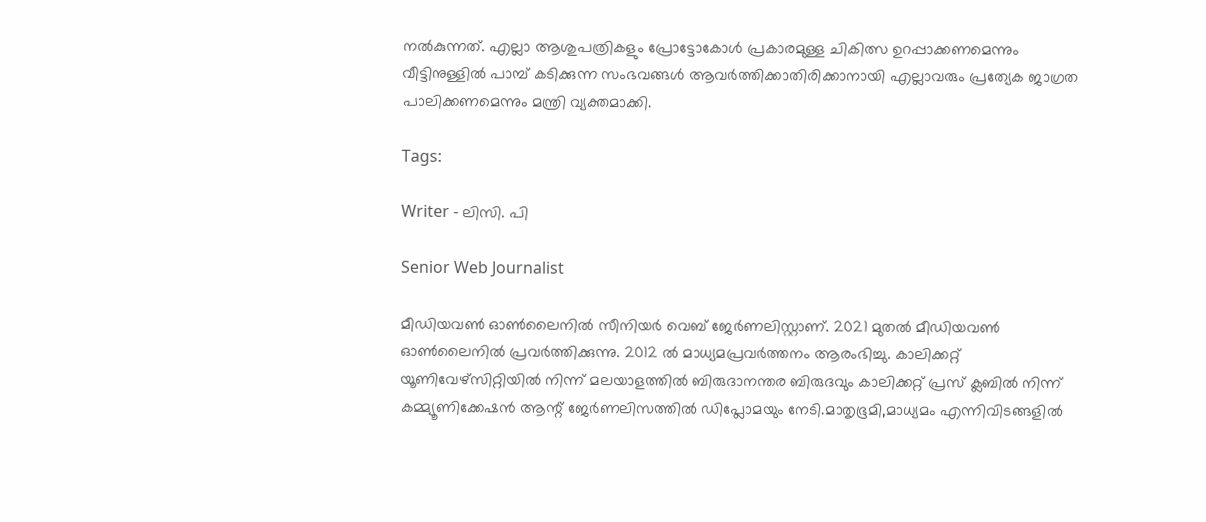നല്‍കുന്നത്. എല്ലാ ആശുപത്രികളും പ്രോട്ടോകോള്‍ പ്രകാരമുള്ള ചികിത്സ ഉറപ്പാക്കണമെന്നും വീട്ടിനുള്ളില്‍ പാമ്പ് കടിക്കുന്ന സംഭവങ്ങള്‍ ആവര്‍ത്തിക്കാതിരിക്കാനായി എല്ലാവരും പ്രത്യേക ജാഗ്രത പാലിക്കണമെന്നും മന്ത്രി വ്യക്തമാക്കി.

Tags:

Writer - ലിസി. പി

Senior Web Journalist

മീഡിയവൺ ഓൺലൈനിൽ സീനിയർ വെബ് ജേർണലിസ്റ്റാണ്. 2021 മുതൽ മീഡിയവൺ ഓൺലൈനിൽ പ്രവർത്തിക്കുന്നു. 2012 ല്‍ മാധ്യമപ്രവര്‍ത്തനം ആരംഭിച്ചു. കാലിക്കറ്റ് യൂണിവേഴ്‌സിറ്റിയിൽ നിന്ന് മലയാളത്തിൽ ബിരുദാനന്തര ബിരുദവും കാലിക്കറ്റ് പ്രസ് ക്ലബിൽ നിന്ന് കമ്മ്യൂണിക്കേഷൻ ആന്റ് ജേർണലിസത്തിൽ ഡിപ്ലോമയും നേടി.മാതൃഭൂമി,മാധ്യമം എന്നിവിടങ്ങളിൽ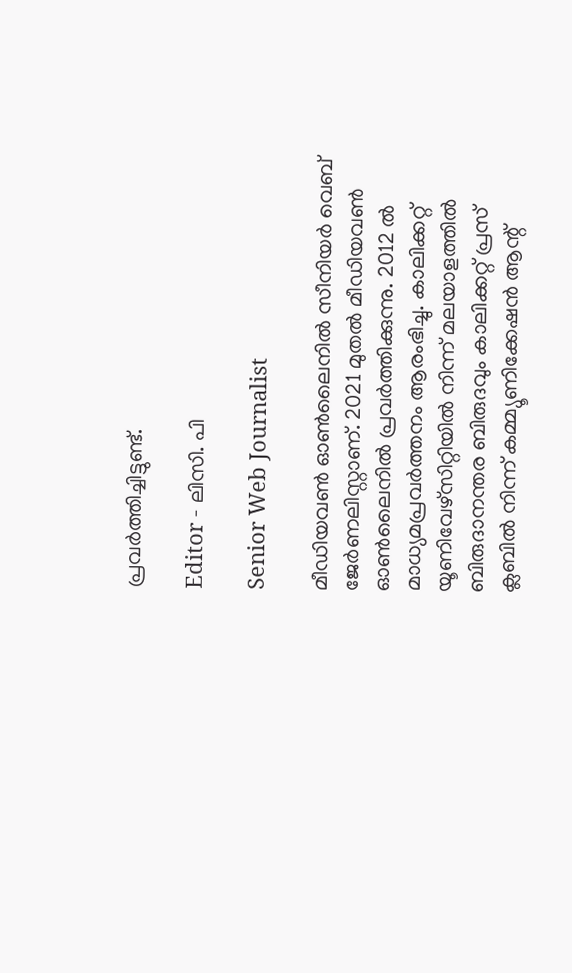പ്രവർത്തിച്ചിട്ടുണ്ട്.

Editor - ലിസി. പി

Senior Web Journalist

മീഡിയവൺ ഓൺലൈനിൽ സീനിയർ വെബ് ജേർണലിസ്റ്റാണ്. 2021 മുതൽ മീഡിയവൺ ഓൺലൈനിൽ പ്രവർത്തിക്കുന്നു. 2012 ല്‍ മാധ്യമപ്രവര്‍ത്തനം ആരംഭിച്ചു. കാലിക്കറ്റ് യൂണിവേഴ്‌സിറ്റിയിൽ നിന്ന് മലയാളത്തിൽ ബിരുദാനന്തര ബിരുദവും കാലിക്കറ്റ് പ്രസ് ക്ലബിൽ നിന്ന് കമ്മ്യൂണിക്കേഷൻ ആന്റ്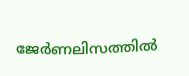ജേർണലിസത്തിൽ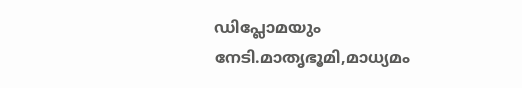ഡിപ്ലോമയും നേടി.മാതൃഭൂമി,മാധ്യമം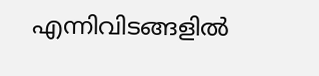എന്നിവിടങ്ങളിൽ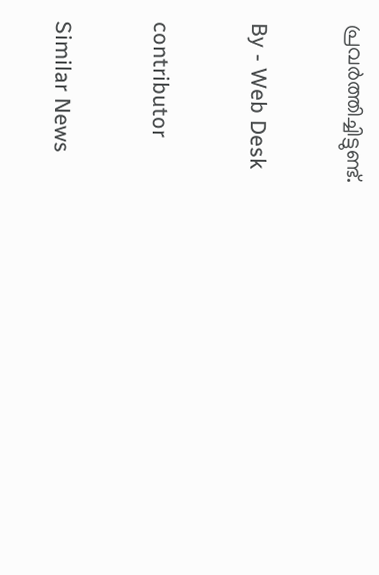പ്രവർത്തിച്ചിട്ടുണ്ട്.

By - Web Desk

contributor

Similar News